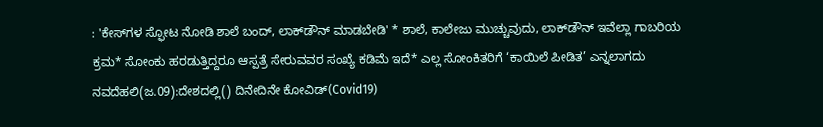: 'ಕೇಸ್‌ಗಳ ಸ್ಫೋಟ ನೋಡಿ ಶಾಲೆ ಬಂದ್‌, ಲಾಕ್‌ಡೌನ್‌ ಮಾಡಬೇಡಿ' * ಶಾಲೆ, ಕಾಲೇಜು ಮುಚ್ಚುವುದು, ಲಾಕ್‌ಡೌನ್‌ ಇವೆಲ್ಲಾ ಗಾಬರಿಯ ಕ್ರಮ* ಸೋಂಕು ಹರಡುತ್ತಿದ್ದರೂ ಆಸ್ಪತ್ರೆ ಸೇರುವವರ ಸಂಖ್ಯೆ ಕಡಿಮೆ ಇದೆ* ಎಲ್ಲ ಸೋಂಕಿತರಿಗೆ ‘ಕಾಯಿಲೆ ಪೀಡಿತ’ ಎನ್ನಲಾಗದು ನವದೆಹಲಿ(ಜ.09):ದೇಶದಲ್ಲಿ() ದಿನೇದಿನೇ ಕೋವಿಡ್‌(Covid19)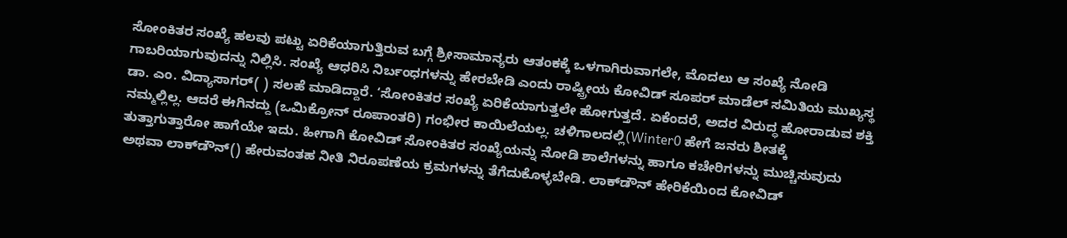ಸೋಂಕಿತರ ಸಂಖ್ಯೆ ಹಲವು ಪಟ್ಟು ಏರಿಕೆಯಾಗುತ್ತಿರುವ ಬಗ್ಗೆ ಶ್ರೀಸಾಮಾನ್ಯರು ಆತಂಕಕ್ಕೆ ಒಳಗಾಗಿರುವಾಗಲೇ, ಮೊದಲು ಆ ಸಂಖ್ಯೆ ನೋಡಿ ಗಾಬರಿಯಾಗುವುದನ್ನು ನಿಲ್ಲಿಸಿ. ಸಂಖ್ಯೆ ಆಧರಿಸಿ ನಿರ್ಬಂಧಗಳನ್ನು ಹೇರಬೇಡಿ ಎಂದು ರಾಷ್ಟ್ರೀಯ ಕೋವಿಡ್‌ ಸೂಪರ್‌ ಮಾಡೆಲ್‌ ಸಮಿತಿಯ ಮುಖ್ಯಸ್ಥ ಡಾ. ಎಂ. ವಿದ್ಯಾಸಾಗರ್‌( ) ಸಲಹೆ ಮಾಡಿದ್ದಾರೆ. ‘ಸೋಂಕಿತರ ಸಂಖ್ಯೆ ಏರಿಕೆಯಾಗುತ್ತಲೇ ಹೋಗುತ್ತದೆ. ಏಕೆಂದರೆ, ಅದರ ವಿರುದ್ಧ ಹೋರಾಡುವ ಶಕ್ತಿ ನಮ್ಮಲ್ಲಿಲ್ಲ. ಆದರೆ ಈಗಿನದ್ದು (ಒಮಿಕ್ರೋನ್‌ ರೂಪಾಂತರಿ) ಗಂಭೀರ ಕಾಯಿಲೆಯಲ್ಲ. ಚಳಿಗಾಲದಲ್ಲಿ(Winter0 ಹೇಗೆ ಜನರು ಶೀತಕ್ಕೆ ತುತ್ತಾಗುತ್ತಾರೋ ಹಾಗೆಯೇ ಇದು. ಹೀಗಾಗಿ ಕೋವಿಡ್‌ ಸೋಂಕಿತರ ಸಂಖ್ಯೆಯನ್ನು ನೋಡಿ ಶಾಲೆಗಳನ್ನು ಹಾಗೂ ಕಚೇರಿಗಳನ್ನು ಮುಚ್ಚಿಸುವುದು ಅಥವಾ ಲಾಕ್‌ಡೌನ್‌() ಹೇರುವಂತಹ ನೀತಿ ನಿರೂಪಣೆಯ ಕ್ರಮಗಳನ್ನು ತೆಗೆದುಕೊಳ್ಳಬೇಡಿ. ಲಾಕ್‌ಡೌನ್‌ ಹೇರಿಕೆಯಿಂದ ಕೋವಿಡ್‌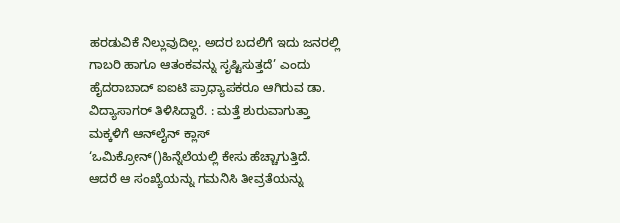ಹರಡುವಿಕೆ ನಿಲ್ಲುವುದಿಲ್ಲ. ಅದರ ಬದಲಿಗೆ ಇದು ಜನರಲ್ಲಿ ಗಾಬರಿ ಹಾಗೂ ಆತಂಕವನ್ನು ಸೃಷ್ಟಿಸುತ್ತದೆ’ ಎಂದು ಹೈದರಾಬಾದ್‌ ಐಐಟಿ ಪ್ರಾಧ್ಯಾಪಕರೂ ಆಗಿರುವ ಡಾ. ವಿದ್ಯಾಸಾಗರ್‌ ತಿಳಿಸಿದ್ದಾರೆ. : ಮತ್ತೆ ಶುರುವಾಗುತ್ತಾ ಮಕ್ಕಳಿಗೆ ಆನ್‌ಲೈನ್‌ ಕ್ಲಾಸ್‌ ‘ಒಮಿಕ್ರೋನ್‌()ಹಿನ್ನೆಲೆಯಲ್ಲಿ ಕೇಸು ಹೆಚ್ಚಾಗುತ್ತಿದೆ. ಆದರೆ ಆ ಸಂಖ್ಯೆಯನ್ನು ಗಮನಿಸಿ ತೀವ್ರತೆಯನ್ನು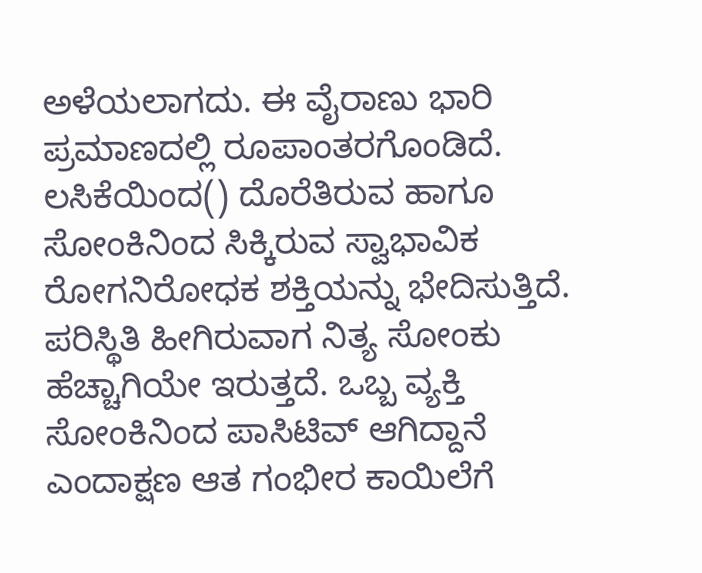ಅಳೆಯಲಾಗದು. ಈ ವೈರಾಣು ಭಾರಿ ಪ್ರಮಾಣದಲ್ಲಿ ರೂಪಾಂತರಗೊಂಡಿದೆ. ಲಸಿಕೆಯಿಂದ() ದೊರೆತಿರುವ ಹಾಗೂ ಸೋಂಕಿನಿಂದ ಸಿಕ್ಕಿರುವ ಸ್ವಾಭಾವಿಕ ರೋಗನಿರೋಧಕ ಶಕ್ತಿಯನ್ನು ಭೇದಿಸುತ್ತಿದೆ. ಪರಿಸ್ಥಿತಿ ಹೀಗಿರುವಾಗ ನಿತ್ಯ ಸೋಂಕು ಹೆಚ್ಚಾಗಿಯೇ ಇರುತ್ತದೆ. ಒಬ್ಬ ವ್ಯಕ್ತಿ ಸೋಂಕಿನಿಂದ ಪಾಸಿಟಿವ್‌ ಆಗಿದ್ದಾನೆ ಎಂದಾಕ್ಷಣ ಆತ ಗಂಭೀರ ಕಾಯಿಲೆಗೆ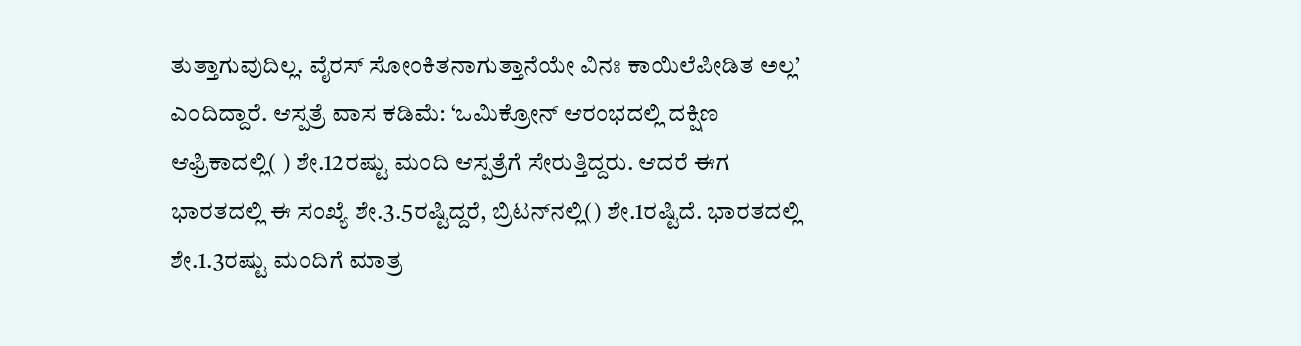ತುತ್ತಾಗುವುದಿಲ್ಲ. ವೈರಸ್‌ ಸೋಂಕಿತನಾಗುತ್ತಾನೆಯೇ ವಿನಃ ಕಾಯಿಲೆಪೀಡಿತ ಅಲ್ಲ’ ಎಂದಿದ್ದಾರೆ. ಆಸ್ಪತ್ರೆ ವಾಸ ಕಡಿಮೆ: ‘ಒಮಿಕ್ರೋನ್‌ ಆರಂಭದಲ್ಲಿ ದಕ್ಷಿಣ ಆಫ್ರಿಕಾದಲ್ಲಿ( ) ಶೇ.12ರಷ್ಟು ಮಂದಿ ಆಸ್ಪತ್ರೆಗೆ ಸೇರುತ್ತಿದ್ದರು. ಆದರೆ ಈಗ ಭಾರತದಲ್ಲಿ ಈ ಸಂಖ್ಯೆ ಶೇ.3.5ರಷ್ಟಿದ್ದರೆ, ಬ್ರಿಟನ್‌ನಲ್ಲಿ() ಶೇ.1ರಷ್ಟಿದೆ. ಭಾರತದಲ್ಲಿ ಶೇ.1.3ರಷ್ಟು ಮಂದಿಗೆ ಮಾತ್ರ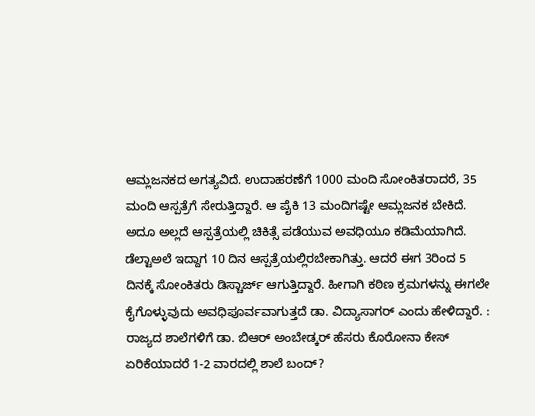ಆಮ್ಲಜನಕದ ಅಗತ್ಯವಿದೆ. ಉದಾಹರಣೆಗೆ 1000 ಮಂದಿ ಸೋಂಕಿತರಾದರೆ, 35 ಮಂದಿ ಆಸ್ಪತ್ರೆಗೆ ಸೇರುತ್ತಿದ್ದಾರೆ. ಆ ಪೈಕಿ 13 ಮಂದಿಗಷ್ಟೇ ಆಮ್ಲಜನಕ ಬೇಕಿದೆ. ಅದೂ ಅಲ್ಲದೆ ಆಸ್ಪತ್ರೆಯಲ್ಲಿ ಚಿಕಿತ್ಸೆ ಪಡೆಯುವ ಅವಧಿಯೂ ಕಡಿಮೆಯಾಗಿದೆ. ಡೆಲ್ಟಾಅಲೆ ಇದ್ದಾಗ 10 ದಿನ ಆಸ್ಪತ್ರೆಯಲ್ಲಿರಬೇಕಾಗಿತ್ತು. ಆದರೆ ಈಗ 3ರಿಂದ 5 ದಿನಕ್ಕೆ ಸೋಂಕಿತರು ಡಿಸ್ಚಾರ್ಜ್‌ ಆಗುತ್ತಿದ್ದಾರೆ. ಹೀಗಾಗಿ ಕಠಿಣ ಕ್ರಮಗಳನ್ನು ಈಗಲೇ ಕೈಗೊಳ್ಳುವುದು ಅವಧಿಪೂರ್ವವಾಗುತ್ತದೆ ಡಾ. ವಿದ್ಯಾಸಾಗರ್‌ ಎಂದು ಹೇಳಿದ್ದಾರೆ. : ರಾಜ್ಯದ ಶಾಲೆಗಳಿಗೆ ಡಾ. ಬಿಆರ್ ಅಂಬೇಡ್ಕರ್ ಹೆಸರು ಕೊರೋನಾ ಕೇಸ್‌ ಏರಿಕೆಯಾದರೆ 1-2 ವಾರದಲ್ಲಿ ಶಾಲೆ ಬಂದ್‌?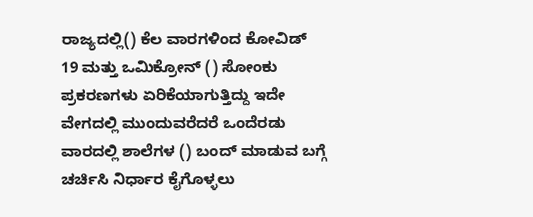ರಾಜ್ಯದಲ್ಲಿ() ಕೆಲ ವಾರಗಳಿಂದ ಕೋವಿಡ್‌ 19 ಮತ್ತು ಒಮಿಕ್ರೋನ್‌ () ಸೋಂಕು ಪ್ರಕರಣಗಳು ಏರಿಕೆಯಾಗುತ್ತಿದ್ದು ಇದೇ ವೇಗದಲ್ಲಿ ಮುಂದುವರೆದರೆ ಒಂದೆರಡು ವಾರದಲ್ಲಿ ಶಾಲೆಗಳ () ಬಂದ್‌ ಮಾಡುವ ಬಗ್ಗೆ ಚರ್ಚಿಸಿ ನಿರ್ಧಾರ ಕೈಗೊಳ್ಳಲು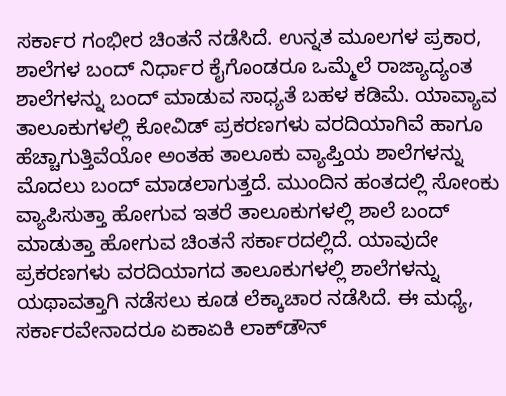ಸರ್ಕಾರ ಗಂಭೀರ ಚಿಂತನೆ ನಡೆಸಿದೆ. ಉನ್ನತ ಮೂಲಗಳ ಪ್ರಕಾರ, ಶಾಲೆಗಳ ಬಂದ್‌ ನಿರ್ಧಾರ ಕೈಗೊಂಡರೂ ಒಮ್ಮೆಲೆ ರಾಜ್ಯಾದ್ಯಂತ ಶಾಲೆಗಳನ್ನು ಬಂದ್‌ ಮಾಡುವ ಸಾಧ್ಯತೆ ಬಹಳ ಕಡಿಮೆ. ಯಾವ್ಯಾವ ತಾಲೂಕುಗಳಲ್ಲಿ ಕೋವಿಡ್‌ ಪ್ರಕರಣಗಳು ವರದಿಯಾಗಿವೆ ಹಾಗೂ ಹೆಚ್ಚಾಗುತ್ತಿವೆಯೋ ಅಂತಹ ತಾಲೂಕು ವ್ಯಾಪ್ತಿಯ ಶಾಲೆಗಳನ್ನು ಮೊದಲು ಬಂದ್‌ ಮಾಡಲಾಗುತ್ತದೆ. ಮುಂದಿನ ಹಂತದಲ್ಲಿ ಸೋಂಕು ವ್ಯಾಪಿಸುತ್ತಾ ಹೋಗುವ ಇತರೆ ತಾಲೂಕುಗಳಲ್ಲಿ ಶಾಲೆ ಬಂದ್‌ ಮಾಡುತ್ತಾ ಹೋಗುವ ಚಿಂತನೆ ಸರ್ಕಾರದಲ್ಲಿದೆ. ಯಾವುದೇ ಪ್ರಕರಣಗಳು ವರದಿಯಾಗದ ತಾಲೂಕುಗಳಲ್ಲಿ ಶಾಲೆಗಳನ್ನು ಯಥಾವತ್ತಾಗಿ ನಡೆಸಲು ಕೂಡ ಲೆಕ್ಕಾಚಾರ ನಡೆಸಿದೆ. ಈ ಮಧ್ಯೆ, ಸರ್ಕಾರವೇನಾದರೂ ಏಕಾಏಕಿ ಲಾಕ್‌ಡೌನ್‌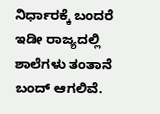ನಿರ್ಧಾರಕ್ಕೆ ಬಂದರೆ ಇಡೀ ರಾಜ್ಯದಲ್ಲಿ ಶಾಲೆಗಳು ತಂತಾನೆ ಬಂದ್‌ ಆಗಲಿವೆ.